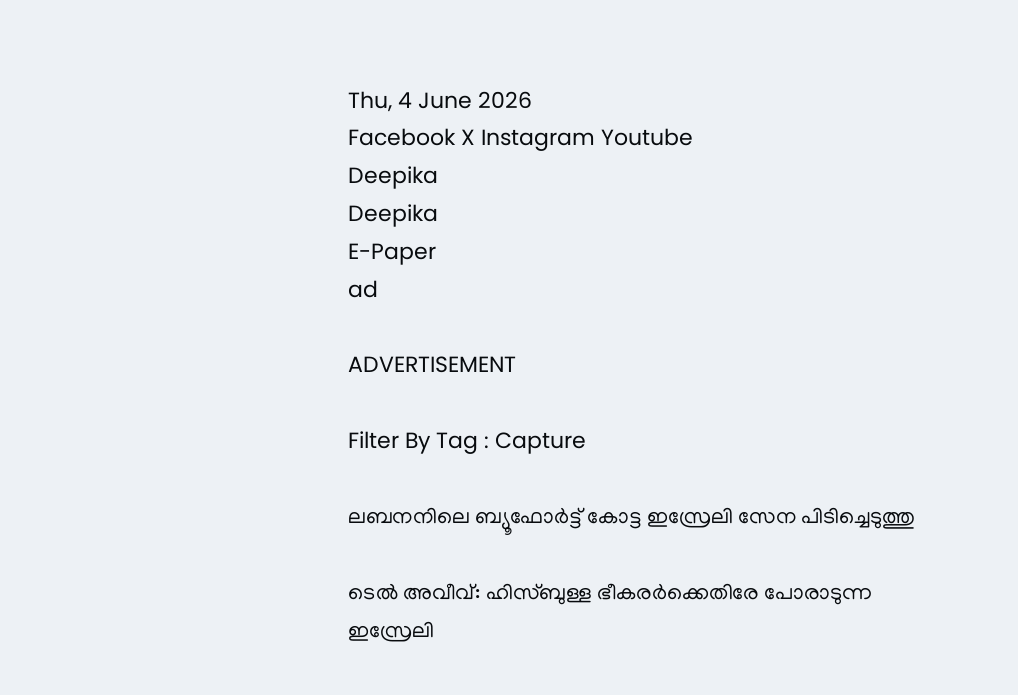Thu, 4 June 2026
Facebook X Instagram Youtube
Deepika
Deepika
E-Paper
ad

ADVERTISEMENT

Filter By Tag : Capture

ലബനനിലെ ബ്യൂഫോർട്ട് കോട്ട ഇസ്രേലി സേന പിടിച്ചെടുത്തു

ടെൽ അവീവ്: ഹിസ്ബുള്ള ഭീകരർക്കെതിരേ പോരാടുന്ന ഇസ്രേലി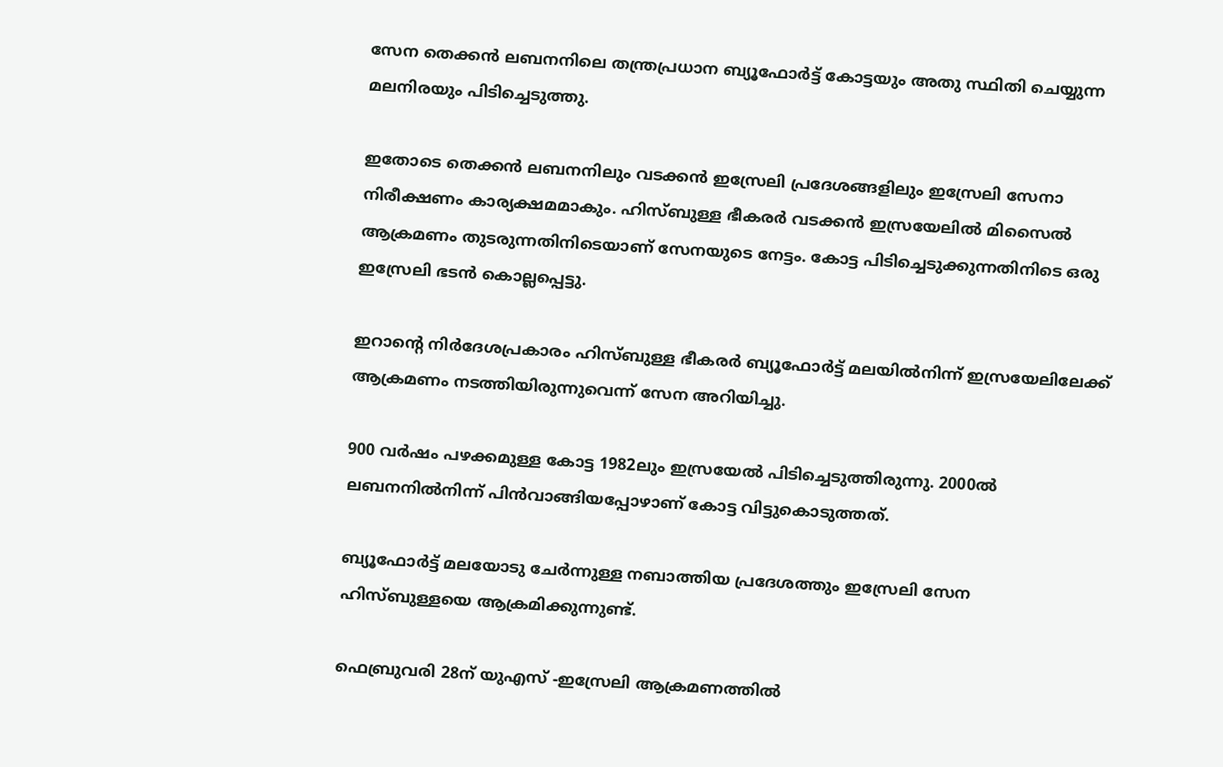സേന തെക്കൻ ലബനനിലെ തന്ത്രപ്രധാന ബ്യൂഫോർട്ട് കോട്ടയും അതു സ്ഥിതി ചെയ്യുന്ന മലനിരയും പിടിച്ചെടുത്തു.

ഇതോടെ തെക്കൻ ലബനനിലും വടക്കൻ ഇസ്രേലി പ്രദേശങ്ങളിലും ഇസ്രേലി സേനാ നിരീക്ഷണം കാര്യക്ഷമമാകും. ഹിസ്ബുള്ള ഭീകരർ വടക്കൻ ഇസ്രയേലിൽ മിസൈൽ ആക്രമണം തുടരുന്നതിനിടെയാണ് സേനയുടെ നേട്ടം. കോട്ട പിടിച്ചെടുക്കുന്നതിനിടെ ഒരു ഇസ്രേലി ഭടൻ കൊല്ലപ്പെട്ടു.

ഇറാന്‍റെ നിർദേശപ്രകാരം ഹിസ്ബുള്ള ഭീകരർ ബ്യൂഫോർട്ട് മലയിൽനിന്ന് ഇസ്രയേലിലേക്ക് ആക്രമണം നടത്തിയിരുന്നുവെന്ന് സേന അറിയിച്ചു.

900 വർഷം പഴക്കമുള്ള കോട്ട 1982ലും ഇസ്രയേൽ പിടിച്ചെടുത്തിരുന്നു. 2000ൽ ലബനനിൽനിന്ന് പിൻവാങ്ങിയപ്പോഴാണ് കോട്ട വിട്ടുകൊടുത്തത്.

ബ്യൂഫോർട്ട് മലയോടു ചേർന്നുള്ള നബാത്തിയ പ്രദേശത്തും ഇസ്രേലി സേന ഹിസ്ബുള്ളയെ ആക്രമിക്കുന്നുണ്ട്.

ഫെബ്രുവരി 28ന് യുഎസ് -ഇസ്രേലി ആക്രമണത്തിൽ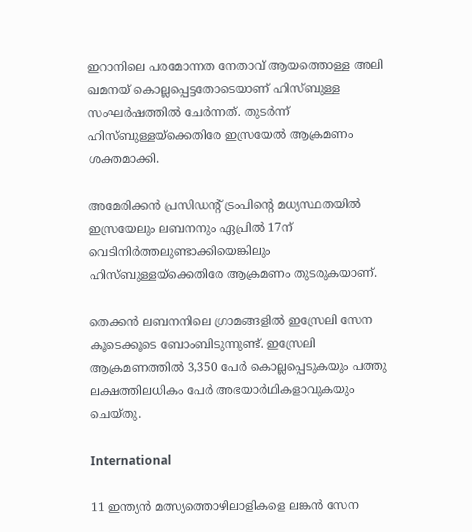ഇറാനിലെ പരമോന്നത നേതാവ് ആയത്തൊള്ള അലി ഖമനയ് കൊല്ലപ്പെട്ടതോടെയാണ് ഹിസ്ബുള്ള സംഘർഷത്തിൽ ചേർന്നത്. തുടർന്ന് ഹിസ്ബുള്ളയ്ക്കെതിരേ ഇസ്രയേൽ ആക്രമണം ശക്തമാക്കി.

അമേരിക്കൻ പ്രസിഡന്‍റ് ട്രംപിന്‍റെ മധ്യസ്ഥതയിൽ ഇസ്രയേലും ലബനനും ഏപ്രിൽ 17ന് വെടിനിർത്തലുണ്ടാക്കിയെങ്കിലും ഹിസ്ബുള്ളയ്ക്കെതിരേ ആക്രമണം തുടരുകയാണ്.

തെക്കൻ ലബനനിലെ ഗ്രാമങ്ങളിൽ ഇസ്രേലി സേന കൂടെക്കൂടെ ബോംബിടുന്നുണ്ട്. ഇസ്രേലി ആക്രമണത്തിൽ 3,350 പേർ കൊല്ലപ്പെടുകയും പത്തു ലക്ഷത്തിലധികം പേർ അഭയാർഥികളാവുകയും ചെയ്തു.

International

11 ഇന്ത്യൻ മത്സ്യത്തൊഴിലാളികളെ ലങ്കൻ സേന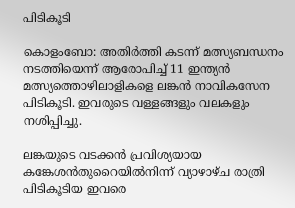പിടികൂടി

കൊളംബോ: അതിർത്തി കടന്ന് മത്സ്യബന്ധനം നടത്തിയെന്ന് ആരോപിച്ച് 11 ഇന്ത്യൻ മത്സ്യത്തൊഴിലാളികളെ ലങ്കൻ നാവികസേന പിടികൂടി. ഇവരുടെ വള്ളങ്ങളും വലകളും നശിപ്പിച്ചു.

ലങ്കയുടെ വടക്കൻ പ്രവിശ്യയായ കങ്കേശൻതുറൈയിൽനിന്ന് വ്യാഴാഴ്ച രാത്രി പിടികൂടിയ ഇവരെ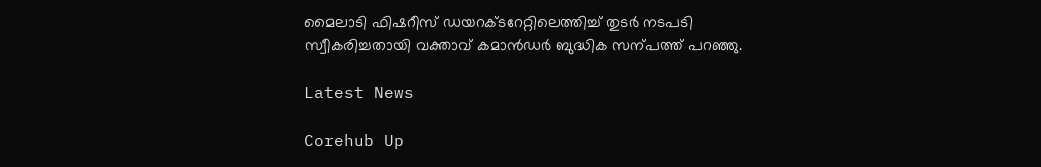മൈലാടി ഫിഷറീസ് ഡയറക്ടറേറ്റിലെത്തിച്ച് തുടർ നടപടി സ്വീകരിച്ചതായി വക്താവ് കമാൻഡർ ബുദ്ധിക സന്പത്ത് പറഞ്ഞു.

Latest News

Corehub Up